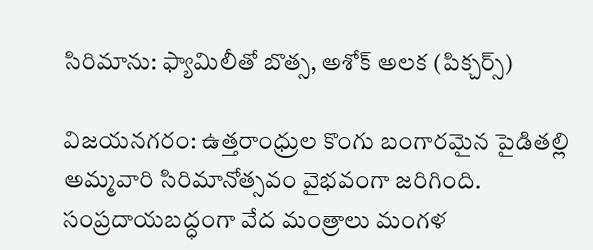సిరిమాను: ఫ్యామిలీతో బొత్స, అశోక్ అలక (పిక్చర్స్)

విజయనగరం: ఉత్తరాంధ్రుల కొంగు బంగారమైన పైడితల్లి అమ్మవారి సిరిమానోత్సవం వైభవంగా జరిగింది. సంప్రదాయబద్ధంగా వేద మంత్రాలు మంగళ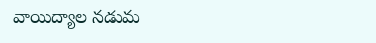వాయిద్యాల నడుమ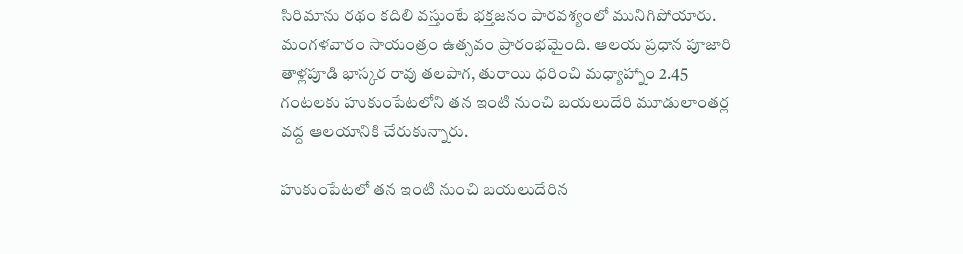సిరిమాను రథం కదిలి వస్తుంటే భక్తజనం పారవశ్యంలో మునిగిపోయారు. మంగళవారం సాయంత్రం ఉత్సవం ప్రారంభమైంది. ఆలయ ప్రధాన పూజారి తాళ్లపూడి భాస్కర రావు తలపాగ, తురాయి ధరించి మధ్యాహ్నాం 2.45 గంటలకు హుకుంపేటలోని తన ఇంటి నుంచి బయలుదేరి మూడులాంతర్ల వద్ద ఆలయానికి చేరుకున్నారు.

హుకుంపేటలో తన ఇంటి నుంచి బయలుదేరిన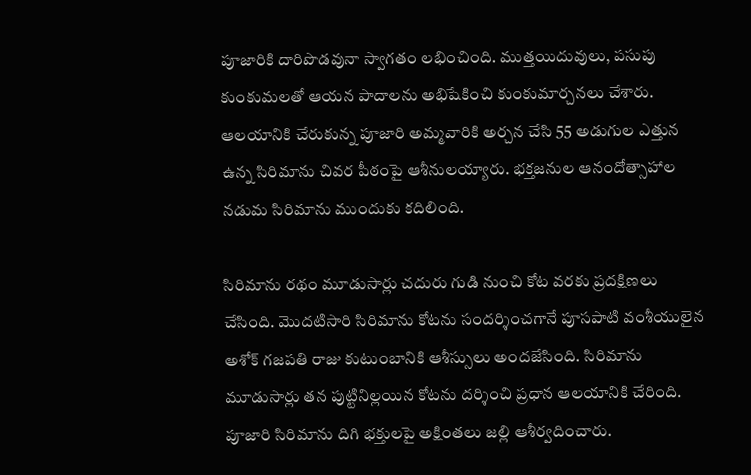పూజారికి దారిపొడవునా స్వాగతం లభించింది. ముత్తయిదువులు, పసుపు కుంకుమలతో ఆయన పాదాలను అభిషేకించి కుంకుమార్చనలు చేశారు. ఆలయానికి చేరుకున్న పూజారి అమ్మవారికి అర్చన చేసి 55 అడుగుల ఎత్తున ఉన్న సిరిమాను చివర పీఠంపై ఆశీనులయ్యారు. భక్తజనుల ఆనందోత్సాహాల నడుమ సిరిమాను ముందుకు కదిలింది.

సిరిమాను రథం మూడుసార్లు చదురు గుడి నుంచి కోట వరకు ప్రదక్షిణలు చేసింది. మొదటిసారి సిరిమాను కోటను సందర్శించగానే పూసపాటి వంశీయులైన అశోక్ గజపతి రాజు కుటుంబానికి ఆశీస్సులు అందజేసింది. సిరిమాను మూడుసార్లు తన పుట్టినిల్లయిన కోటను దర్శించి ప్రధాన ఆలయానికి చేరింది. పూజారి సిరిమాను దిగి భక్తులపై అక్షింతలు జల్లి ఆశీర్వదించారు.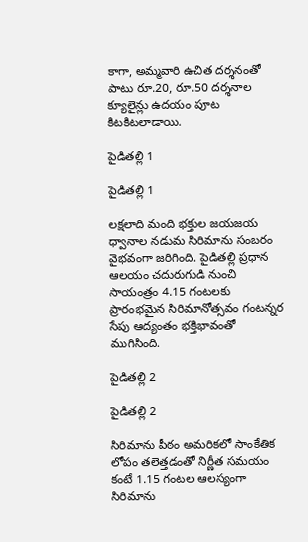కాగా, అమ్మవారి ఉచిత దర్శనంతో పాటు రూ.20, రూ.50 దర్శనాల క్యూలైన్లు ఉదయం పూట కిటకిటలాడాయి.

పైడితల్లి 1

పైడితల్లి 1

లక్షలాది మంది భక్తుల జయజయ ధ్వానాల నడుమ సిరిమాను సంబరం వైభవంగా జరిగింది. పైడితల్లి ప్రధాన ఆలయం చదురుగుడి నుంచి సాయంత్రం 4.15 గంటలకు ప్రారంభమైన సిరిమానోత్సవం గంటన్నర సేపు ఆద్యంతం భక్తిభావంతో ముగిసింది.

పైడితల్లి 2

పైడితల్లి 2

సిరిమాను పీఠం అమరికలో సాంకేతిక లోపం తలెత్తడంతో నిర్ణీత సమయం కంటే 1.15 గంటల ఆలస్యంగా సిరిమాను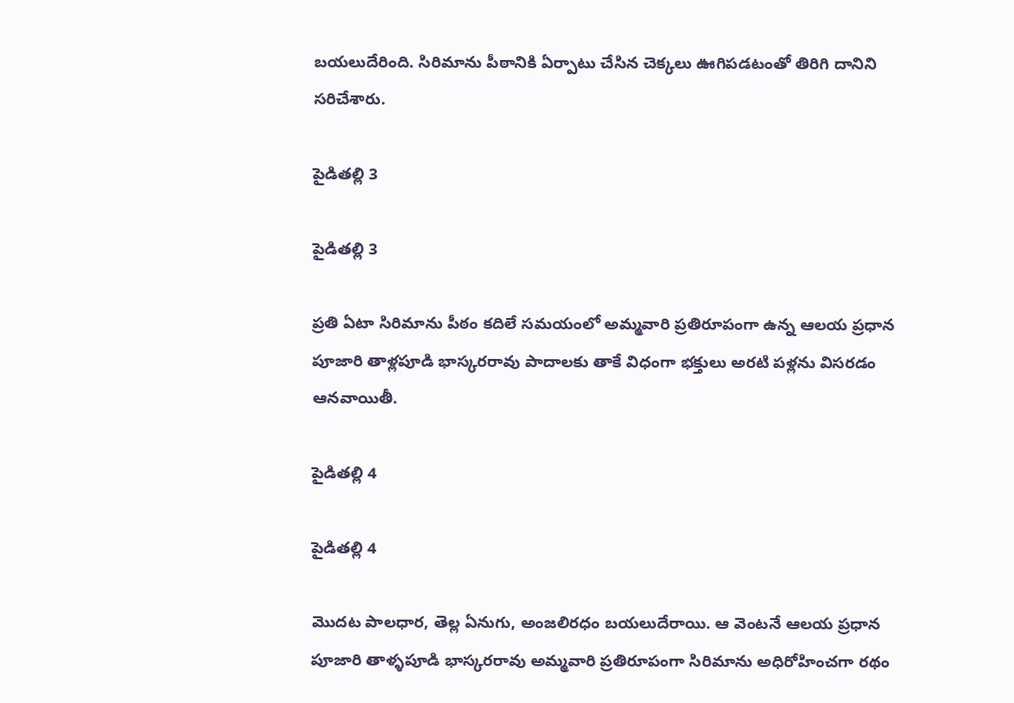బయలుదేరింది. సిరిమాను పీఠానికి ఏర్పాటు చేసిన చెక్కలు ఊగిపడటంతో తిరిగి దానిని సరిచేశారు.

పైడితల్లి 3

పైడితల్లి 3

ప్రతి ఏటా సిరిమాను పీఠం కదిలే సమయంలో అమ్మవారి ప్రతిరూపంగా ఉన్న ఆలయ ప్రధాన పూజారి తాళ్లపూడి భాస్కరరావు పాదాలకు తాకే విధంగా భక్తులు అరటి పళ్లను విసరడం ఆనవాయితీ.

పైడితల్లి 4

పైడితల్లి 4

మొదట పాలధార, తెల్ల ఏనుగు, అంజలిరధం బయలుదేరాయి. ఆ వెంటనే ఆలయ ప్రధాన పూజారి తాళ్ళపూడి భాస్కరరావు అమ్మవారి ప్రతిరూపంగా సిరిమాను అధిరోహించగా రథం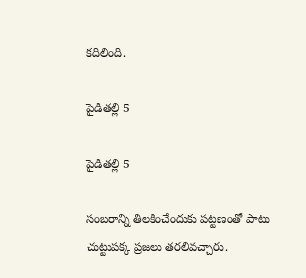కదిలింది.

పైడితల్లి 5

పైడితల్లి 5

సంబరాన్ని తిలకించేందుకు పట్టణంతో పాటు చుట్టుపక్క ప్రజలు తరలివచ్చారు.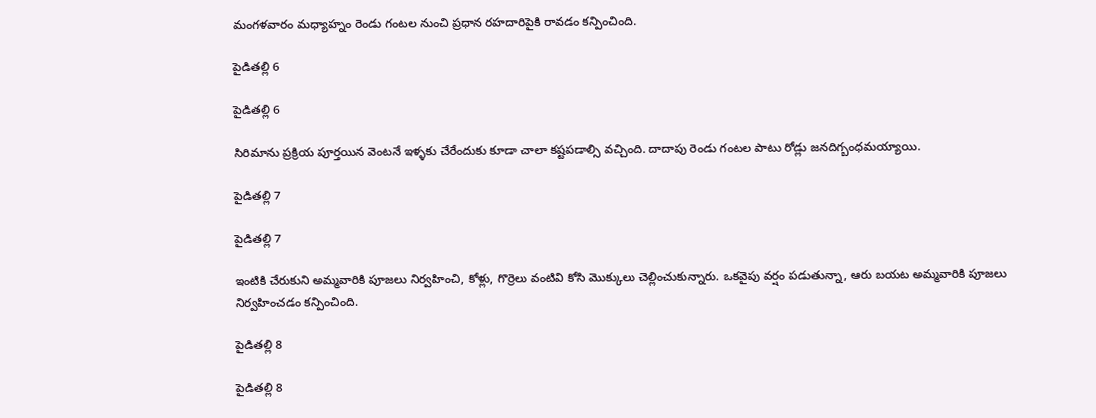మంగళవారం మధ్యాహ్నం రెండు గంటల నుంచి ప్రధాన రహదారిపైకి రావడం కన్పించింది.

పైడితల్లి 6

పైడితల్లి 6

సిరిమాను ప్రక్రియ పూర్తయిన వెంటనే ఇళ్ళకు చేరేందుకు కూడా చాలా కష్టపడాల్సి వచ్చింది. దాదాపు రెండు గంటల పాటు రోడ్లు జనదిగ్బంధమయ్యాయి.

పైడితల్లి 7

పైడితల్లి 7

ఇంటికి చేరుకుని అమ్మవారికి పూజలు నిర్వహించి, కోళ్లు, గొర్రెలు వంటివి కోసి మొక్కులు చెల్లించుకున్నారు. ఒకవైపు వర్షం పడుతున్నా, ఆరు బయట అమ్మవారికి పూజలు నిర్వహించడం కన్పించింది.

పైడితల్లి 8

పైడితల్లి 8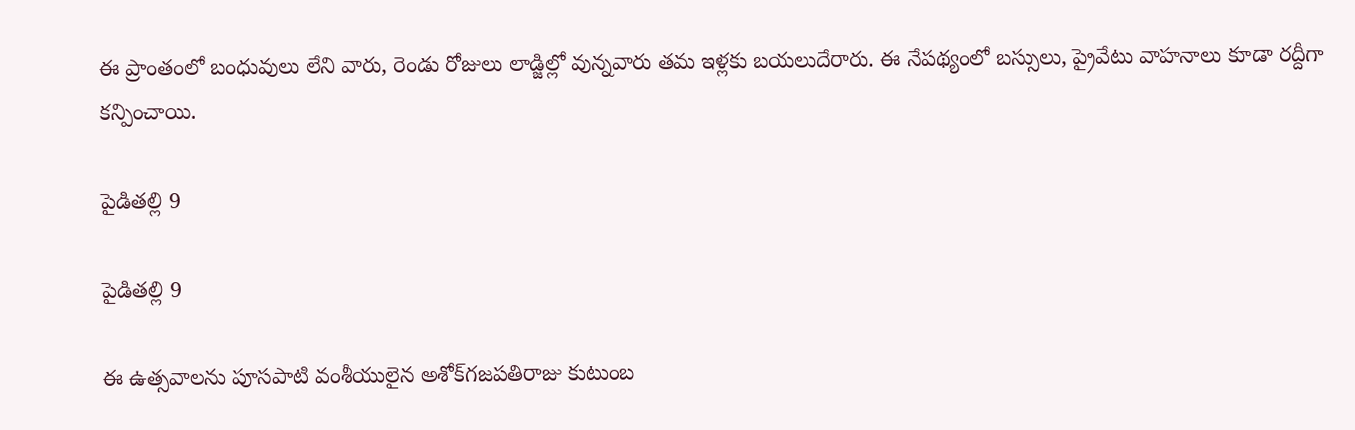ఈ ప్రాంతంలో బంధువులు లేని వారు, రెండు రోజులు లాడ్జిల్లో వున్నవారు తమ ఇళ్లకు బయలుదేరారు. ఈ నేపథ్యంలో బస్సులు, ప్రైవేటు వాహనాలు కూడా రద్దీగా కన్పించాయి.

పైడితల్లి 9

పైడితల్లి 9

ఈ ఉత్సవాలను పూసపాటి వంశీయులైన అశోక్‌గజపతిరాజు కుటుంబ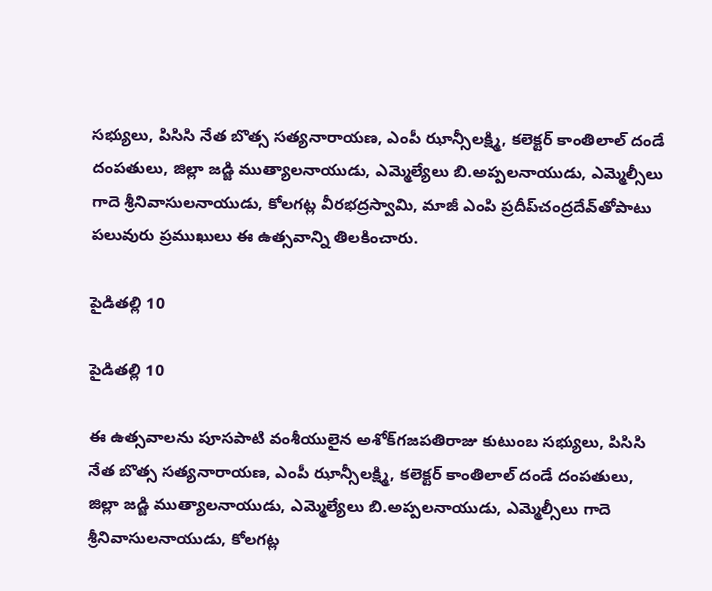సభ్యులు, పిసిసి నేత బొత్స సత్యనారాయణ, ఎంపీ ఝాన్సీలక్ష్మి, కలెక్టర్ కాంతిలాల్ దండే దంపతులు, జిల్లా జడ్జి ముత్యాలనాయుడు, ఎమ్మెల్యేలు బి.అప్పలనాయుడు, ఎమ్మెల్సీలు గాదె శ్రీనివాసులనాయుడు, కోలగట్ల వీరభద్రస్వామి, మాజీ ఎంపి ప్రదీప్‌చంద్రదేవ్‌తోపాటు పలువురు ప్రముఖులు ఈ ఉత్సవాన్ని తిలకించారు.

పైడితల్లి 10

పైడితల్లి 10

ఈ ఉత్సవాలను పూసపాటి వంశీయులైన అశోక్‌గజపతిరాజు కుటుంబ సభ్యులు, పిసిసి నేత బొత్స సత్యనారాయణ, ఎంపీ ఝాన్సీలక్ష్మి, కలెక్టర్ కాంతిలాల్ దండే దంపతులు, జిల్లా జడ్జి ముత్యాలనాయుడు, ఎమ్మెల్యేలు బి.అప్పలనాయుడు, ఎమ్మెల్సీలు గాదె శ్రీనివాసులనాయుడు, కోలగట్ల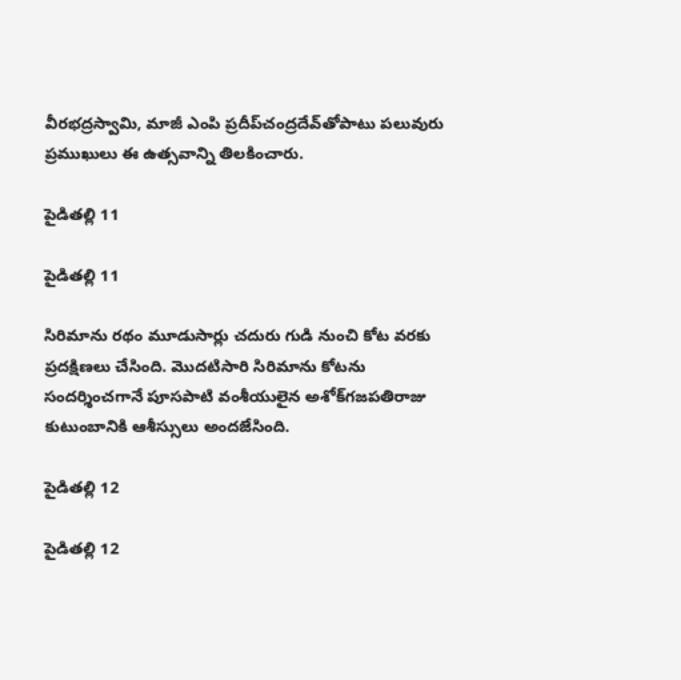వీరభద్రస్వామి, మాజీ ఎంపి ప్రదీప్‌చంద్రదేవ్‌తోపాటు పలువురు ప్రముఖులు ఈ ఉత్సవాన్ని తిలకించారు.

పైడితల్లి 11

పైడితల్లి 11

సిరిమాను రథం మూడుసార్లు చదురు గుడి నుంచి కోట వరకు ప్రదక్షిణలు చేసింది. మొదటిసారి సిరిమాను కోటను సందర్శించగానే పూసపాటి వంశీయులైన అశోక్‌గజపతిరాజు కుటుంబానికి ఆశీస్సులు అందజేసింది.

పైడితల్లి 12

పైడితల్లి 12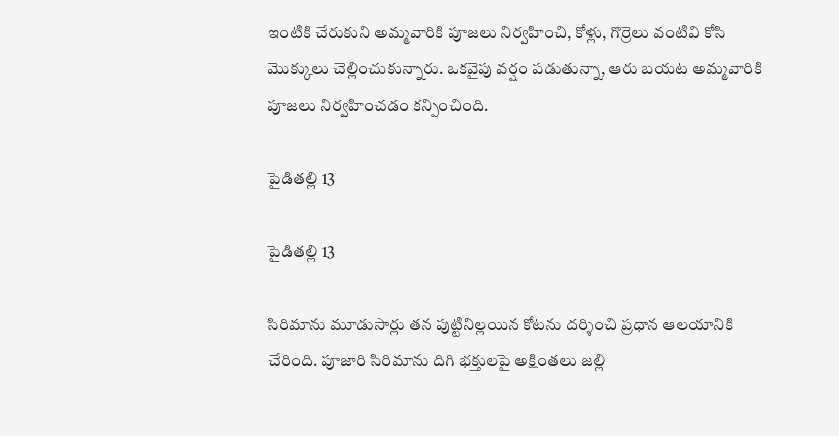ఇంటికి చేరుకుని అమ్మవారికి పూజలు నిర్వహించి, కోళ్లు, గొర్రెలు వంటివి కోసి మొక్కులు చెల్లించుకున్నారు. ఒకవైపు వర్షం పడుతున్నా, ఆరు బయట అమ్మవారికి పూజలు నిర్వహించడం కన్పించింది.

పైడితల్లి 13

పైడితల్లి 13

సిరిమాను మూడుసార్లు తన పుట్టినిల్లయిన కోటను దర్శించి ప్రధాన ఆలయానికి చేరింది. పూజారి సిరిమాను దిగి భక్తులపై అక్షింతలు జల్లి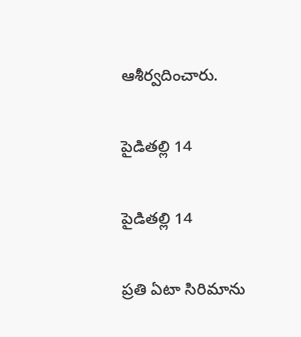ఆశీర్వదించారు.

పైడితల్లి 14

పైడితల్లి 14

ప్రతి ఏటా సిరిమాను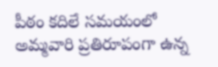పీఠం కదిలే సమయంలో అమ్మవారి ప్రతిరూపంగా ఉన్న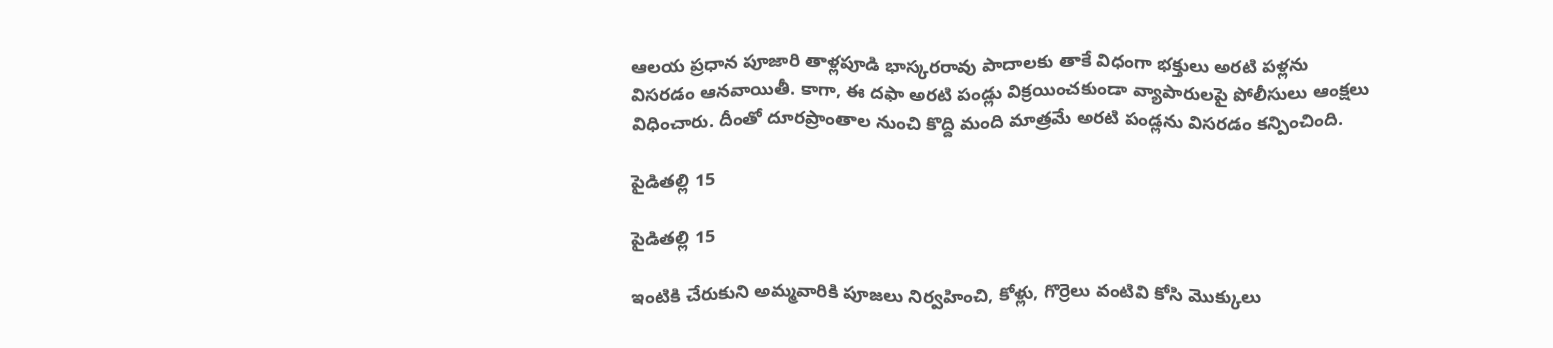ఆలయ ప్రధాన పూజారి తాళ్లపూడి భాస్కరరావు పాదాలకు తాకే విధంగా భక్తులు అరటి పళ్లను విసరడం ఆనవాయితీ. కాగా, ఈ దఫా అరటి పండ్లు విక్రయించకుండా వ్యాపారులపై పోలీసులు ఆంక్షలు విధించారు. దీంతో దూరప్రాంతాల నుంచి కొద్ది మంది మాత్రమే అరటి పండ్లను విసరడం కన్పించింది.

పైడితల్లి 15

పైడితల్లి 15

ఇంటికి చేరుకుని అమ్మవారికి పూజలు నిర్వహించి, కోళ్లు, గొర్రెలు వంటివి కోసి మొక్కులు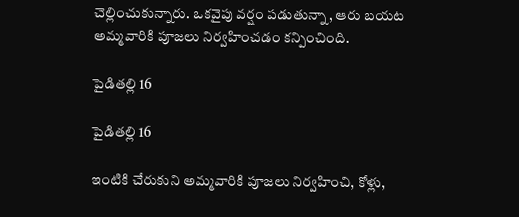చెల్లించుకున్నారు. ఒకవైపు వర్షం పడుతున్నా, ఆరు బయట అమ్మవారికి పూజలు నిర్వహించడం కన్పించింది.

పైడితల్లి 16

పైడితల్లి 16

ఇంటికి చేరుకుని అమ్మవారికి పూజలు నిర్వహించి, కోళ్లు,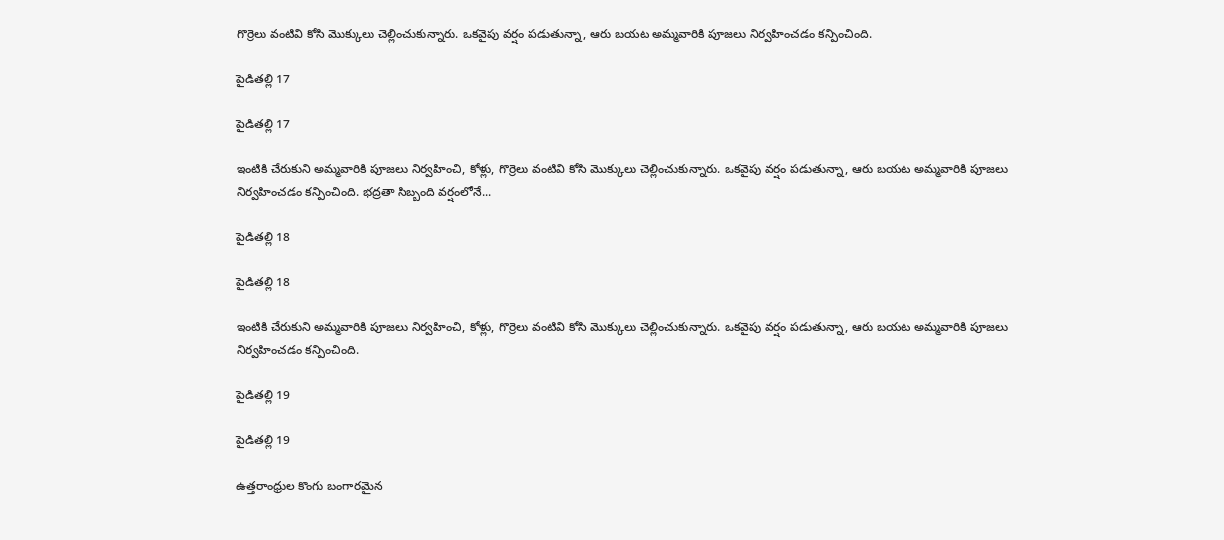గొర్రెలు వంటివి కోసి మొక్కులు చెల్లించుకున్నారు. ఒకవైపు వర్షం పడుతున్నా, ఆరు బయట అమ్మవారికి పూజలు నిర్వహించడం కన్పించింది.

పైడితల్లి 17

పైడితల్లి 17

ఇంటికి చేరుకుని అమ్మవారికి పూజలు నిర్వహించి, కోళ్లు, గొర్రెలు వంటివి కోసి మొక్కులు చెల్లించుకున్నారు. ఒకవైపు వర్షం పడుతున్నా, ఆరు బయట అమ్మవారికి పూజలు నిర్వహించడం కన్పించింది. భద్రతా సిబ్బంది వర్షంలోనే...

పైడితల్లి 18

పైడితల్లి 18

ఇంటికి చేరుకుని అమ్మవారికి పూజలు నిర్వహించి, కోళ్లు, గొర్రెలు వంటివి కోసి మొక్కులు చెల్లించుకున్నారు. ఒకవైపు వర్షం పడుతున్నా, ఆరు బయట అమ్మవారికి పూజలు నిర్వహించడం కన్పించింది.

పైడితల్లి 19

పైడితల్లి 19

ఉత్తరాంధ్రుల కొంగు బంగారమైన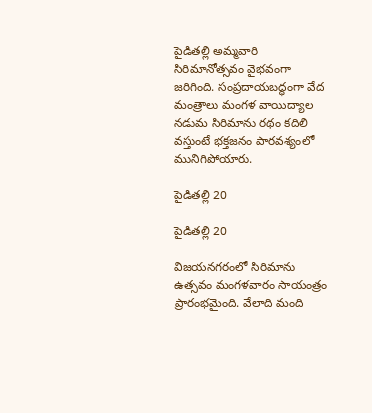పైడితల్లి అమ్మవారి సిరిమానోత్సవం వైభవంగా జరిగింది. సంప్రదాయబద్ధంగా వేద మంత్రాలు మంగళ వాయిద్యాల నడుమ సిరిమాను రథం కదిలి వస్తుంటే భక్తజనం పారవశ్యంలో మునిగిపోయారు.

పైడితల్లి 20

పైడితల్లి 20

విజయనగరంలో సిరిమాను ఉత్సవం మంగళవారం సాయంత్రం ప్రారంభమైంది. వేలాది మంది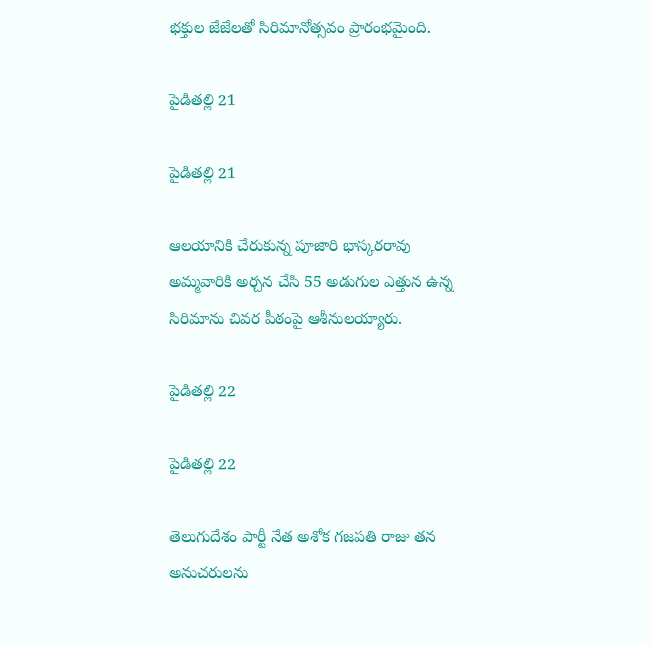భక్తుల జేజేలతో సిరిమానోత్సవం ప్రారంభమైంది.

పైడితల్లి 21

పైడితల్లి 21

ఆలయానికి చేరుకున్న పూజారి భాస్కరరావు అమ్మవారికి అర్చన చేసి 55 అడుగుల ఎత్తున ఉన్న సిరిమాను చివర పీఠంపై ఆశీనులయ్యారు.

పైడితల్లి 22

పైడితల్లి 22

తెలుగుదేశం పార్టీ నేత అశోక గజపతి రాజు తన అనుచరులను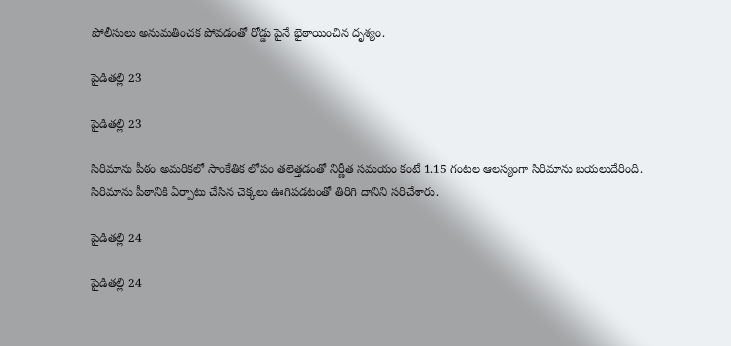పోలీసులు అనుమతించక పోవడంతో రోడ్డు పైనే భైఠాయించిన దృశ్యం.

పైడితల్లి 23

పైడితల్లి 23

సిరిమాను పీఠం అమరికలో సాంకేతిక లోపం తలెత్తడంతో నిర్ణీత సమయం కంటే 1.15 గంటల ఆలస్యంగా సిరిమాను బయలుదేరింది. సిరిమాను పీఠానికి ఏర్పాటు చేసిన చెక్కలు ఊగిపడటంతో తిరిగి దానిని సరిచేశారు.

పైడితల్లి 24

పైడితల్లి 24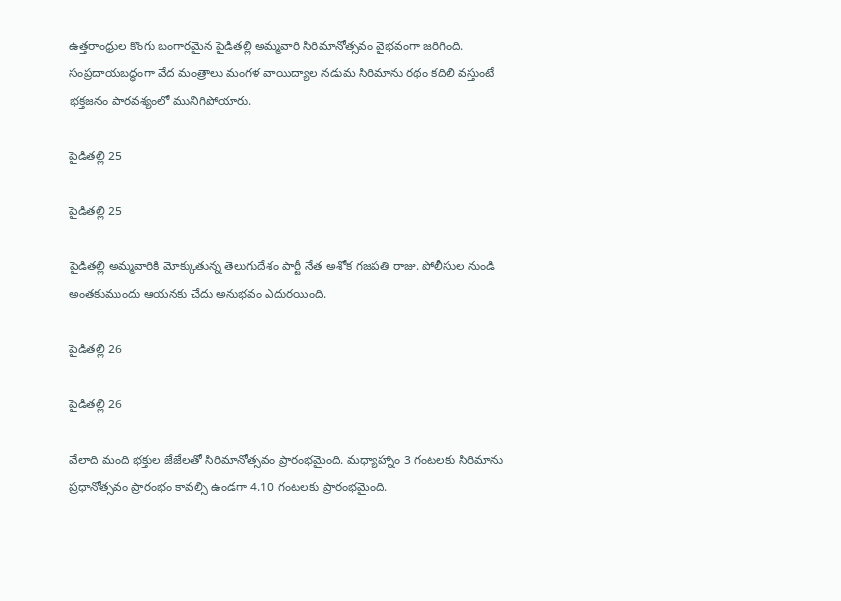ఉత్తరాంధ్రుల కొంగు బంగారమైన పైడితల్లి అమ్మవారి సిరిమానోత్సవం వైభవంగా జరిగింది. సంప్రదాయబద్ధంగా వేద మంత్రాలు మంగళ వాయిద్యాల నడుమ సిరిమాను రథం కదిలి వస్తుంటే భక్తజనం పారవశ్యంలో మునిగిపోయారు.

పైడితల్లి 25

పైడితల్లి 25

పైడితల్లి అమ్మవారికి మోక్కుతున్న తెలుగుదేశం పార్టీ నేత అశోక గజపతి రాజు. పోలీసుల నుండి అంతకుముందు ఆయనకు చేదు అనుభవం ఎదురయింది.

పైడితల్లి 26

పైడితల్లి 26

వేలాది మంది భక్తుల జేజేలతో సిరిమానోత్సవం ప్రారంభమైంది. మధ్యాహ్నాం 3 గంటలకు సిరిమాను ప్రధానోత్సవం ప్రారంభం కావల్సి ఉండగా 4.10 గంటలకు ప్రారంభమైంది.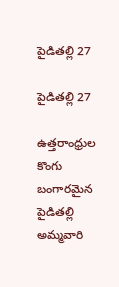పైడితల్లి 27

పైడితల్లి 27

ఉత్తరాంధ్రుల కొంగు బంగారమైన పైడితల్లి అమ్మవారి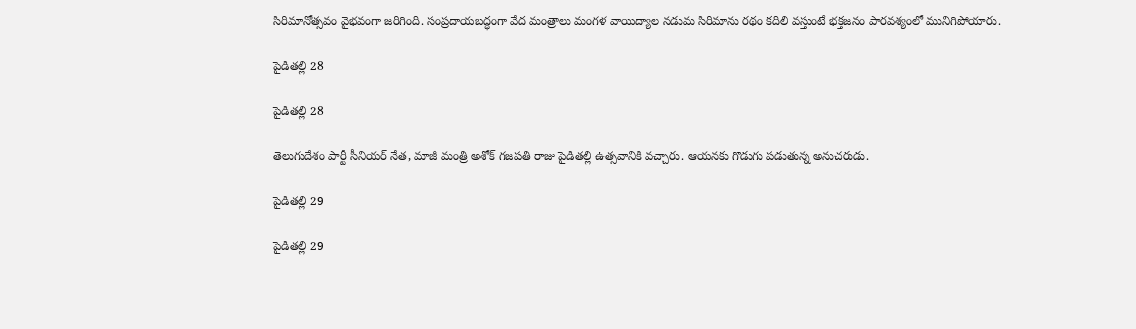సిరిమానోత్సవం వైభవంగా జరిగింది. సంప్రదాయబద్ధంగా వేద మంత్రాలు మంగళ వాయిద్యాల నడుమ సిరిమాను రథం కదిలి వస్తుంటే భక్తజనం పారవశ్యంలో మునిగిపోయారు.

పైడితల్లి 28

పైడితల్లి 28

తెలుగుదేశం పార్టీ సీనియర్ నేత, మాజీ మంత్రి అశోక్ గజపతి రాజు పైడితల్లి ఉత్సవానికి వచ్చారు. ఆయనకు గొడుగు పడుతున్న అనుచరుడు.

పైడితల్లి 29

పైడితల్లి 29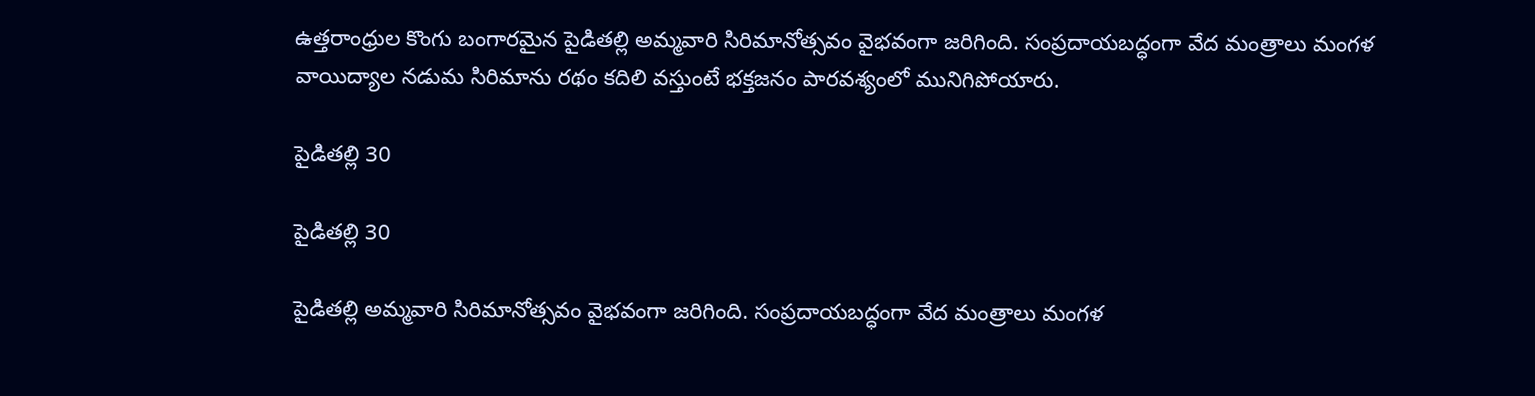ఉత్తరాంధ్రుల కొంగు బంగారమైన పైడితల్లి అమ్మవారి సిరిమానోత్సవం వైభవంగా జరిగింది. సంప్రదాయబద్ధంగా వేద మంత్రాలు మంగళ వాయిద్యాల నడుమ సిరిమాను రథం కదిలి వస్తుంటే భక్తజనం పారవశ్యంలో మునిగిపోయారు.

పైడితల్లి 30

పైడితల్లి 30

పైడితల్లి అమ్మవారి సిరిమానోత్సవం వైభవంగా జరిగింది. సంప్రదాయబద్ధంగా వేద మంత్రాలు మంగళ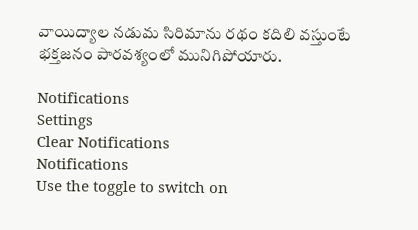వాయిద్యాల నడుమ సిరిమాను రథం కదిలి వస్తుంటే భక్తజనం పారవశ్యంలో మునిగిపోయారు.

Notifications
Settings
Clear Notifications
Notifications
Use the toggle to switch on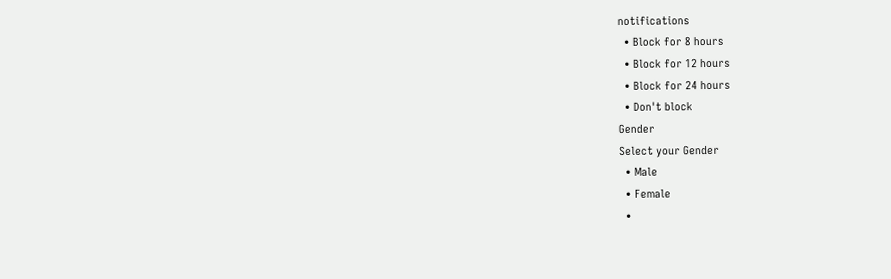notifications
  • Block for 8 hours
  • Block for 12 hours
  • Block for 24 hours
  • Don't block
Gender
Select your Gender
  • Male
  • Female
  •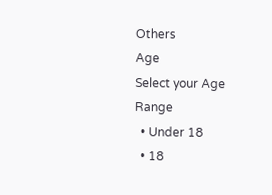Others
Age
Select your Age Range
  • Under 18
  • 18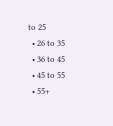to 25
  • 26 to 35
  • 36 to 45
  • 45 to 55
  • 55+